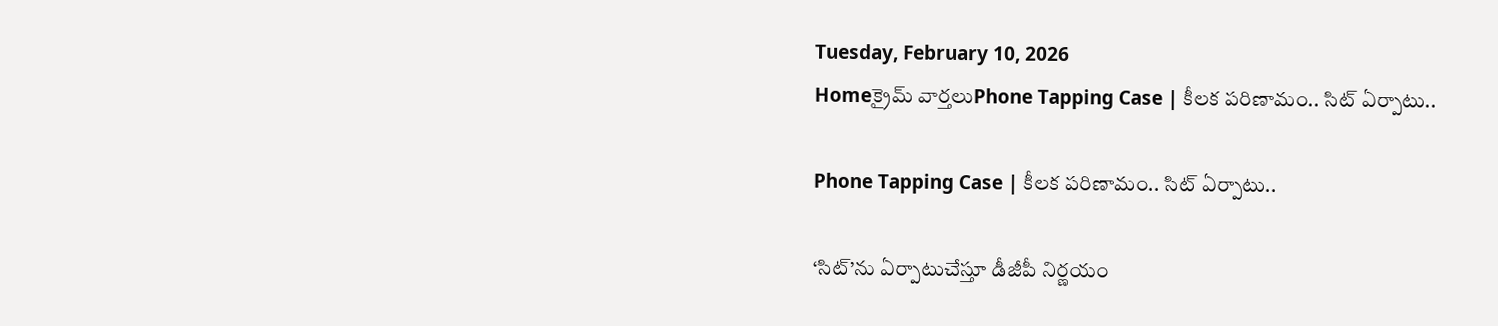Tuesday, February 10, 2026
Homeక్రైమ్ వార్తలుPhone Tapping Case | కీలక పరిణామం.. సిట్ ఏర్పాటు..

Phone Tapping Case | కీలక పరిణామం.. సిట్ ఏర్పాటు..

‘సిట్’ను ఏర్పాటుచేస్తూ డీజీపీ నిర్ణయం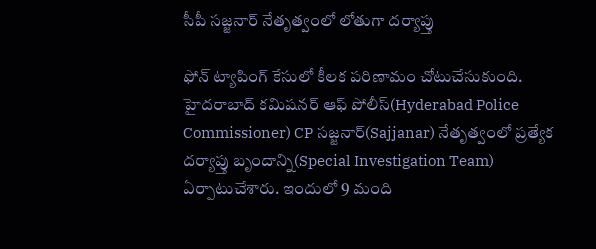సీపీ సజ్జనార్ నేతృత్వంలో లోతుగా దర్యాప్తు

ఫోన్ ట్యాపింగ్ కేసులో కీలక పరిణామం చోటుచేసుకుంది. హైదరాబాద్ కమిషనర్ ఆఫ్ పోలీస్(Hyderabad Police Commissioner) CP సజ్జనార్(Sajjanar) నేతృత్వంలో ప్రత్యేక దర్యాప్తు బృందాన్ని(Special Investigation Team) ఏర్పాటుచేశారు. ఇందులో 9 మంది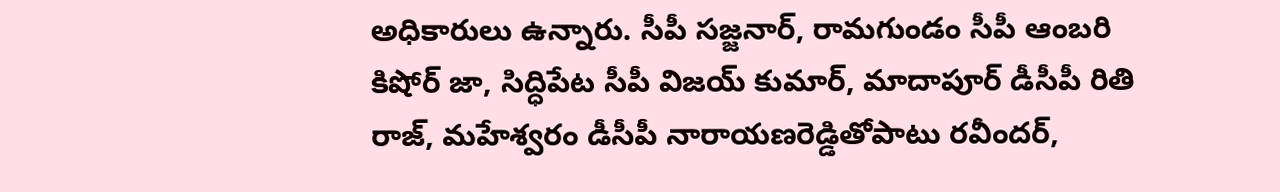అధికారులు ఉన్నారు. సీపీ సజ్జనార్, రామగుండం సీపీ ఆంబరి కిషోర్ జా, సిద్ధిపేట సీపీ విజయ్ కుమార్, మాదాపూర్ డీసీపీ రితి రాజ్, మహేశ్వరం డీసీపీ నారాయణరెడ్డితోపాటు రవీందర్,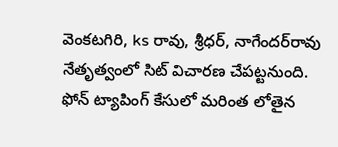వెంకటగిరి, ks రావు, శ్రీధర్, నాగేందర్‌రావు నేతృత్వంలో సిట్ విచారణ చేపట్టనుంది. ఫోన్ ట్యాపింగ్ కేసులో మరింత లోతైన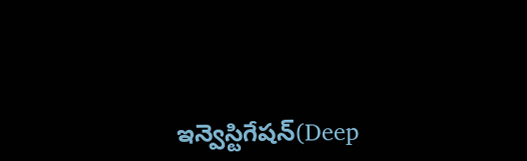ఇన్వెస్టిగేషన్‌(Deep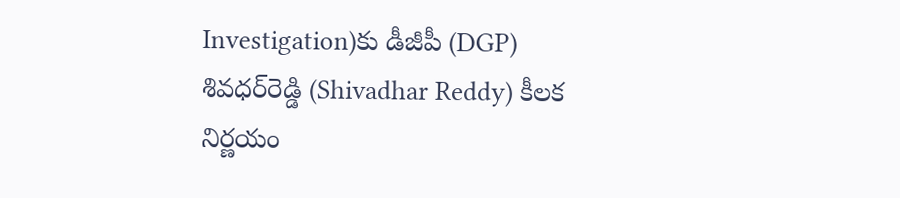Investigation)కు డీజీపీ (DGP) శివధర్‌రెడ్డి (Shivadhar Reddy) కీలక నిర్ణయం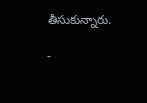తీసుకున్నారు.

-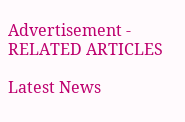Advertisement -
RELATED ARTICLES

Latest News